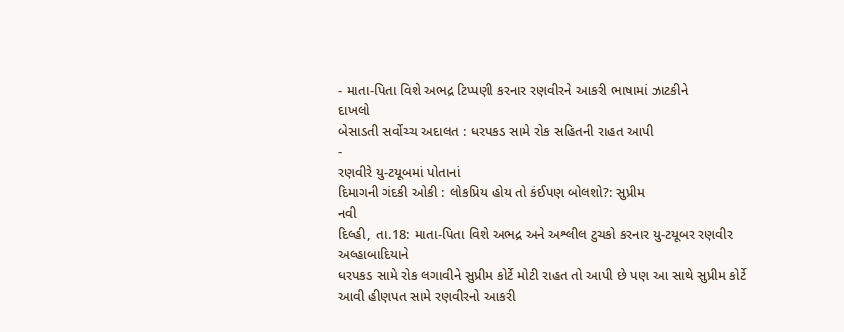- માતા-પિતા વિશે અભદ્ર ટિપ્પણી કરનાર રણવીરને આકરી ભાષામાં ઝાટકીને
દાખલો
બેસાડતી સર્વોચ્ચ અદાલત : ધરપકડ સામે રોક સહિતની રાહત આપી
-
રણવીરે યુ-ટયૂબમાં પોતાનાં
દિમાગની ગંદકી ઓકી : લોકપ્રિય હોય તો કંઈપણ બોલશો?: સુપ્રીમ
નવી
દિલ્હી, તા.18: માતા-પિતા વિશે અભદ્ર અને અશ્લીલ ટુચકો કરનાર યુ-ટયૂબર રણવીર અલ્હાબાદિયાને
ધરપકડ સામે રોક લગાવીને સુપ્રીમ કોર્ટે મોટી રાહત તો આપી છે પણ આ સાથે સુપ્રીમ કોર્ટે
આવી હીણપત સામે રણવીરનો આકરી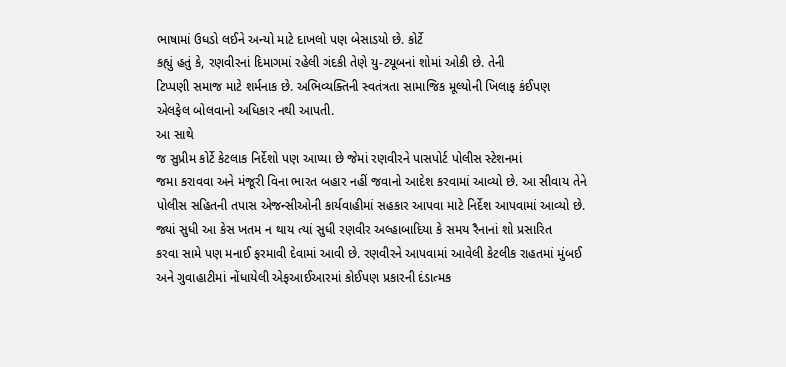ભાષામાં ઉધડો લઈને અન્યો માટે દાખલો પણ બેસાડયો છે. કોર્ટે
કહ્યું હતું કે, રણવીરનાં દિમાગમાં રહેલી ગંદકી તેણે યુ-ટયૂબનાં શોમાં ઓકી છે. તેની
ટિપ્પણી સમાજ માટે શર્મનાક છે. અભિવ્યક્તિની સ્વતંત્રતા સામાજિક મૂલ્યોની ખિલાફ કંઈપણ
એલફેલ બોલવાનો અધિકાર નથી આપતી.
આ સાથે
જ સુપ્રીમ કોર્ટે કેટલાક નિર્દેશો પણ આપ્યા છે જેમાં રણવીરને પાસપોર્ટ પોલીસ સ્ટેશનમાં
જમા કરાવવા અને મંજૂરી વિના ભારત બહાર નહીં જવાનો આદેશ કરવામાં આવ્યો છે. આ સીવાય તેને
પોલીસ સહિતની તપાસ એજન્સીઓની કાર્યવાહીમાં સહકાર આપવા માટે નિર્દેશ આપવામાં આવ્યો છે.
જ્યાં સુધી આ કેસ ખતમ ન થાય ત્યાં સુધી રણવીર અલ્હાબાદિયા કે સમય રૈનાનાં શો પ્રસારિત
કરવા સામે પણ મનાઈ ફરમાવી દેવામાં આવી છે. રણવીરને આપવામાં આવેલી કેટલીક રાહતમાં મુંબઈ
અને ગુવાહાટીમાં નોંધાયેલી એફઆઈઆરમાં કોઈપણ પ્રકારની દંડાત્મક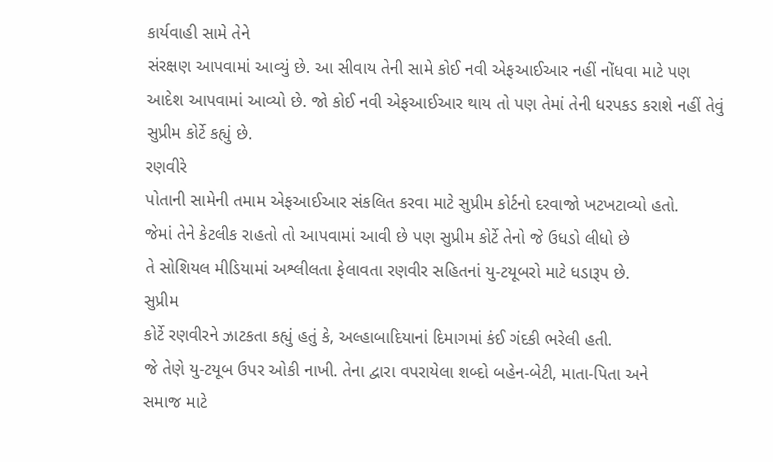કાર્યવાહી સામે તેને
સંરક્ષણ આપવામાં આવ્યું છે. આ સીવાય તેની સામે કોઈ નવી એફઆઈઆર નહીં નોંધવા માટે પણ
આદેશ આપવામાં આવ્યો છે. જો કોઈ નવી એફઆઈઆર થાય તો પણ તેમાં તેની ધરપકડ કરાશે નહીં તેવું
સુપ્રીમ કોર્ટે કહ્યું છે.
રણવીરે
પોતાની સામેની તમામ એફઆઈઆર સંકલિત કરવા માટે સુપ્રીમ કોર્ટનો દરવાજો ખટખટાવ્યો હતો.
જેમાં તેને કેટલીક રાહતો તો આપવામાં આવી છે પણ સુપ્રીમ કોર્ટે તેનો જે ઉધડો લીધો છે
તે સોશિયલ મીડિયામાં અશ્લીલતા ફેલાવતા રણવીર સહિતનાં યુ-ટયૂબરો માટે ધડારૂપ છે.
સુપ્રીમ
કોર્ટે રણવીરને ઝાટકતા કહ્યું હતું કે, અલ્હાબાદિયાનાં દિમાગમાં કંઈ ગંદકી ભરેલી હતી.
જે તેણે યુ-ટયૂબ ઉપર ઓકી નાખી. તેના દ્વારા વપરાયેલા શબ્દો બહેન-બેટી, માતા-પિતા અને
સમાજ માટે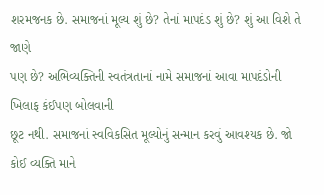શરમજનક છે. સમાજનાં મૂલ્ય શું છે? તેનાં માપદંડ શું છે? શું આ વિશે તે જાણે
પણ છે? અભિવ્યક્તિની સ્વતંત્રતાનાં નામે સમાજનાં આવા માપદંડોની ખિલાફ કંઈપણ બોલવાની
છૂટ નથી. સમાજનાં સ્વવિકસિત મૂલ્યોનું સન્માન કરવું આવશ્યક છે. જો કોઈ વ્યક્તિ માને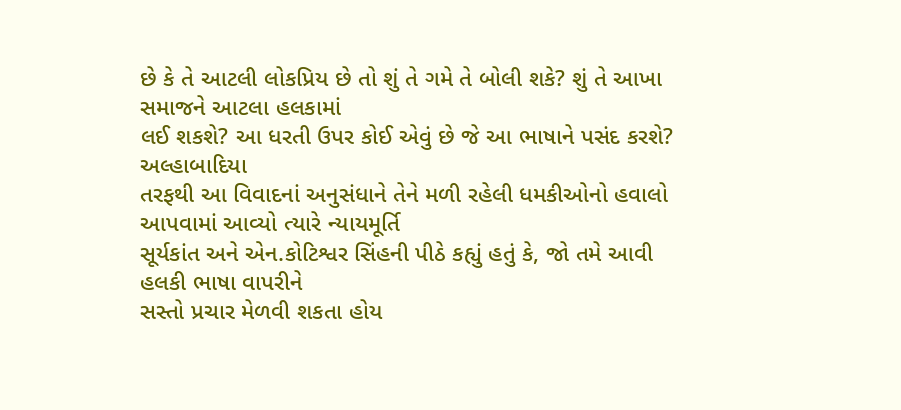છે કે તે આટલી લોકપ્રિય છે તો શું તે ગમે તે બોલી શકે? શું તે આખા સમાજને આટલા હલકામાં
લઈ શકશે? આ ધરતી ઉપર કોઈ એવું છે જે આ ભાષાને પસંદ કરશે?
અલ્હાબાદિયા
તરફથી આ વિવાદનાં અનુસંધાને તેને મળી રહેલી ધમકીઓનો હવાલો આપવામાં આવ્યો ત્યારે ન્યાયમૂર્તિ
સૂર્યકાંત અને એન.કોટિશ્વર સિંહની પીઠે કહ્યું હતું કે, જો તમે આવી હલકી ભાષા વાપરીને
સસ્તો પ્રચાર મેળવી શકતા હોય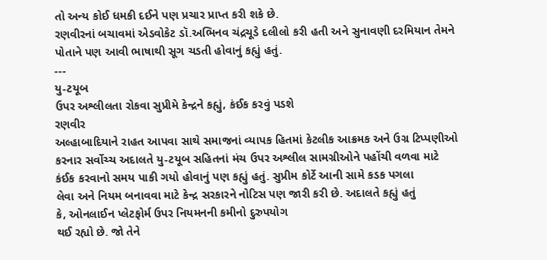તો અન્ય કોઈ ધમકી દઈને પણ પ્રચાર પ્રાપ્ત કરી શકે છે.
રણવીરનાં બચાવમાં એડવોકેટ ડૉ.અભિનવ ચંદ્રચૂડે દલીલો કરી હતી અને સુનાવણી દરમિયાન તેમને
પોતાને પણ આવી ભાષાથી સૂગ ચડતી હોવાનું કહ્યું હતું.
---
યુ-ટયૂબ
ઉપર અશ્લીલતા રોકવા સુપ્રીમે કેન્દ્રને કહ્યું, કંઈક કરવું પડશે
રણવીર
અલ્હાબાદિયાને રાહત આપવા સાથે સમાજનાં વ્યાપક હિતમાં કેટલીક આક્રમક અને ઉગ્ર ટિપ્પણીઓ
કરનાર સર્વોચ્ચ અદાલતે યુ-ટયૂબ સહિતનાં મંચ ઉપર અશ્લીલ સામગ્રીઓને પહોંચી વળવા માટે
કંઈક કરવાનો સમય પાકી ગયો હોવાનું પણ કહ્યું હતું. સુપ્રીમ કોર્ટે આની સામે કડક પગલા
લેવા અને નિયમ બનાવવા માટે કેન્દ્ર સરકારને નોટિસ પણ જારી કરી છે. અદાલતે કહ્યું હતું
કે, ઓનલાઈન પ્લેટફોર્મ ઉપર નિયમનની કમીનો દુરુપયોગ
થઈ રહ્યો છે. જો તેને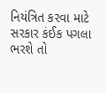નિયંત્રિત કરવા માટે સરકાર કંઈક પગલા ભરશે તો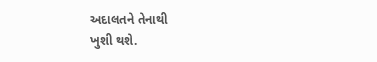અદાલતને તેનાથી
ખુશી થશે.